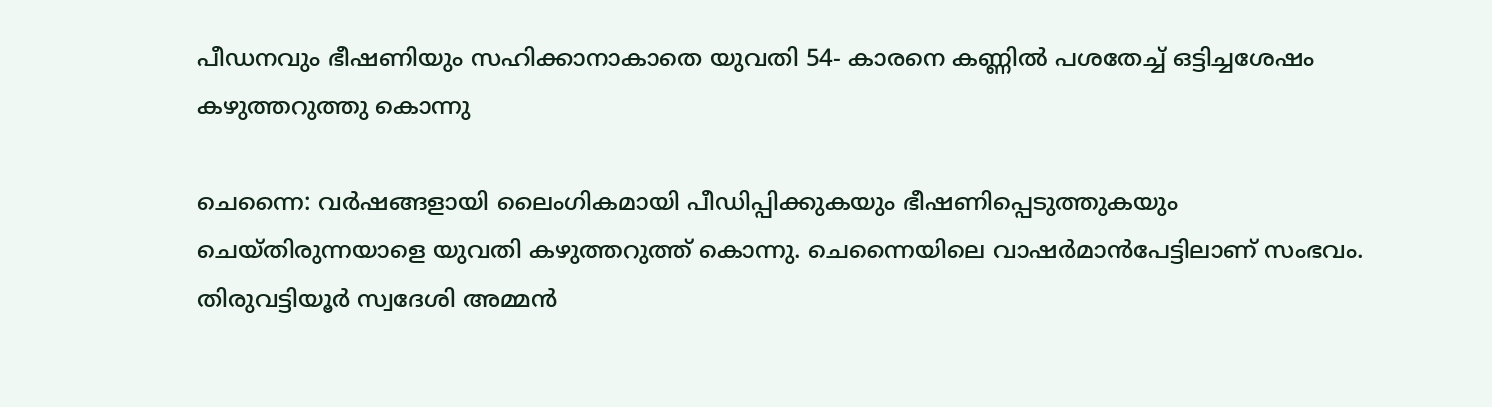പീഡനവും ഭീഷണിയും സഹിക്കാനാകാതെ യുവതി 54- കാരനെ കണ്ണില്‍ പശതേച്ച് ഒട്ടിച്ചശേഷം കഴുത്തറുത്തു കൊന്നു

ചെന്നൈ: വർഷങ്ങളായി ലൈംഗികമായി പീഡിപ്പിക്കുകയും ഭീഷണിപ്പെടുത്തുകയും ചെയ്തിരുന്നയാളെ യുവതി കഴുത്തറുത്ത് കൊന്നു. ചെന്നൈയിലെ വാഷർമാൻപേട്ടിലാണ് സംഭവം. തിരുവട്ടിയൂർ സ്വദേശി അമ്മൻ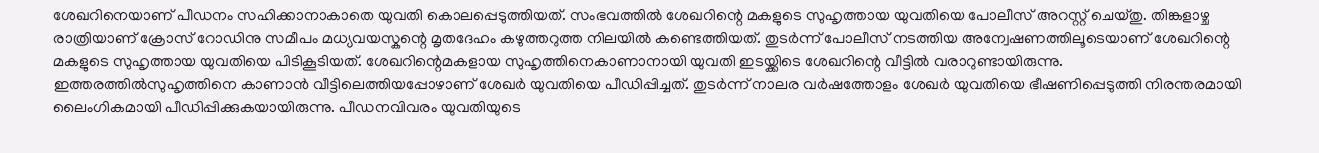ശേഖറിനെയാണ് പീഡനം സഹിക്കാനാകാതെ യുവതി കൊലപ്പെടുത്തിയത്. സംഭവത്തിൽ ശേഖറിന്റെ മകളുടെ സുഹൃത്തായ യുവതിയെ പോലീസ് അറസ്റ്റ് ചെയ്തു. തിങ്കളാഴ്ച രാത്രിയാണ് ക്രോസ് റോഡിനു സമീപം മധ്യവയസ്കന്റെ മൃതദേഹം കഴുത്തറുത്ത നിലയിൽ കണ്ടെത്തിയത്. തുടർന്ന് പോലീസ് നടത്തിയ അന്വേഷണത്തിലൂടെയാണ് ശേഖറിന്റെ മകളുടെ സുഹൃത്തായ യുവതിയെ പിടികൂടിയത്. ശേഖറിന്റെമകളായ സുഹൃത്തിനെകാണാനായി യുവതി ഇടയ്ക്കിടെ ശേഖറിന്റെ വീട്ടിൽ വരാറുണ്ടായിരുന്നു. ഇത്തരത്തിൽസുഹൃത്തിനെ കാണാൻ വീട്ടിലെത്തിയപ്പോഴാണ് ശേഖർ യുവതിയെ പീഡിപ്പിച്ചത്. തുടർന്ന് നാലര വർഷത്തോളം ശേഖർ യുവതിയെ ഭീഷണിപ്പെടുത്തി നിരന്തരമായി ലൈംഗികമായി പീഡിപ്പിക്കുകയായിരുന്നു. പീഡനവിവരം യുവതിയുടെ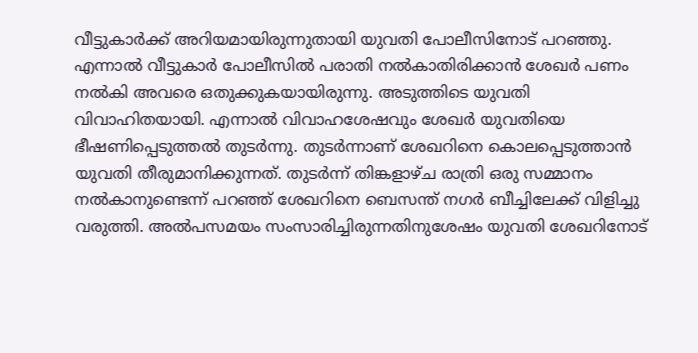വീട്ടുകാർക്ക് അറിയമായിരുന്നുതായി യുവതി പോലീസിനോട് പറഞ്ഞു. എന്നാൽ വീട്ടുകാർ പോലീസിൽ പരാതി നൽകാതിരിക്കാൻ ശേഖർ പണം നൽകി അവരെ ഒതുക്കുകയായിരുന്നു. അടുത്തിടെ യുവതി വിവാഹിതയായി. എന്നാൽ വിവാഹശേഷവും ശേഖർ യുവതിയെ ഭീഷണിപ്പെടുത്തൽ തുടർന്നു. തുടർന്നാണ് ശേഖറിനെ കൊലപ്പെടുത്താൻ യുവതി തീരുമാനിക്കുന്നത്. തുടർന്ന് തിങ്കളാഴ്ച രാത്രി ഒരു സമ്മാനം നൽകാനുണ്ടെന്ന് പറഞ്ഞ് ശേഖറിനെ ബെസന്ത് നഗർ ബീച്ചിലേക്ക് വിളിച്ചു വരുത്തി. അൽപസമയം സംസാരിച്ചിരുന്നതിനുശേഷം യുവതി ശേഖറിനോട്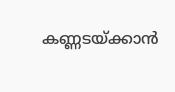കണ്ണടയ്ക്കാൻ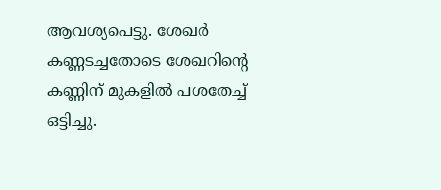ആവശ്യപെട്ടു. ശേഖർ കണ്ണടച്ചതോടെ ശേഖറിന്റെ കണ്ണിന് മുകളിൽ പശതേച്ച് ഒട്ടിച്ചു.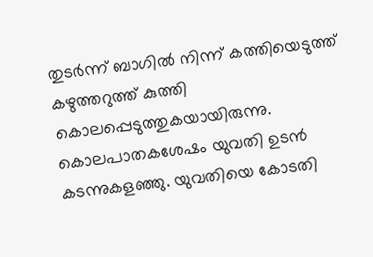തുടർന്ന് ബാഗിൽ നിന്ന് കത്തിയെടുത്ത് കഴുത്തറുത്ത് കുത്തി കൊലപ്പെടുത്തുകയായിരുന്നു. കൊലപാതകശേഷം യുവതി ഉടൻ കടന്നുകളഞ്ഞു. യുവതിയെ കോടതി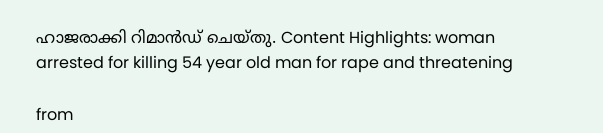ഹാജരാക്കി റിമാൻഡ് ചെയ്തു. Content Highlights: woman arrested for killing 54 year old man for rape and threatening

from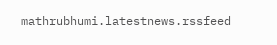mathrubhumi.latestnews.rssfeed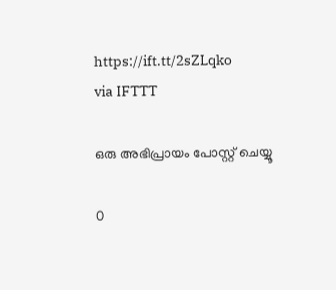https://ift.tt/2sZLqko
via IFTTT

ഒരു അഭിപ്രായം പോസ്റ്റ് ചെയ്യൂ

0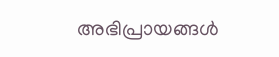അഭിപ്രായങ്ങള്‍